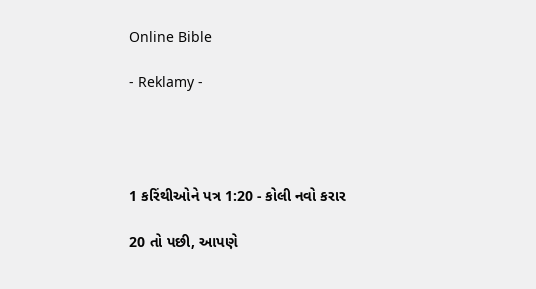Online Bible

- Reklamy -




1 કરિંથીઓને પત્ર 1:20 - કોલી નવો કરાર

20 તો પછી, આપણે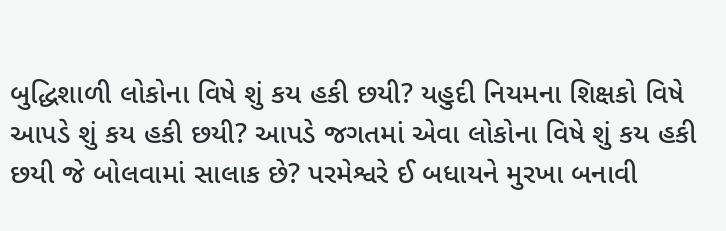બુદ્ધિશાળી લોકોના વિષે શું કય હકી છયી? યહુદી નિયમના શિક્ષકો વિષે આપડે શું કય હકી છયી? આપડે જગતમાં એવા લોકોના વિષે શું કય હકી છયી જે બોલવામાં સાલાક છે? પરમેશ્વરે ઈ બધાયને મુરખા બનાવી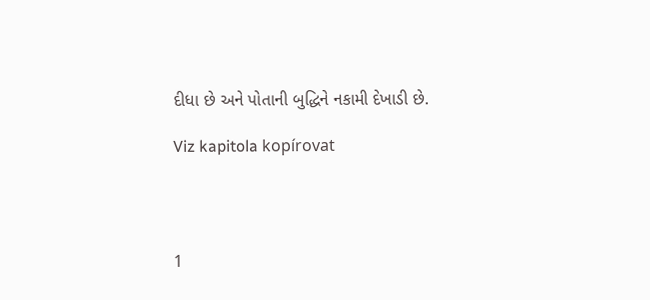દીધા છે અને પોતાની બુદ્ધિને નકામી દેખાડી છે.

Viz kapitola kopírovat




1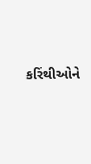કરિંથીઓને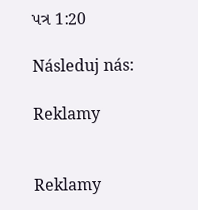પત્ર 1:20

Následuj nás:

Reklamy


Reklamy